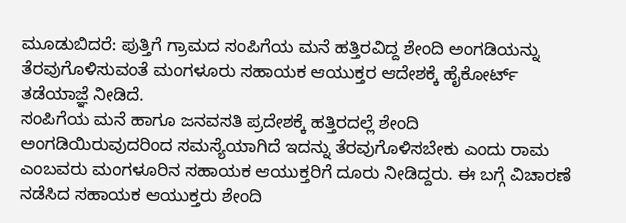ಮೂಡುಬಿದರೆ: ಪುತ್ತಿಗೆ ಗ್ರಾಮದ ಸಂಪಿಗೆಯ ಮನೆ ಹತ್ತಿರವಿದ್ದ ಶೇಂದಿ ಅಂಗಡಿಯನ್ನು ತೆರವುಗೊಳಿಸುವಂತೆ ಮಂಗಳೂರು ಸಹಾಯಕ ಆಯುಕ್ತರ ಆದೇಶಕ್ಕೆ ಹೈಕೋರ್ಟ್ ತಡೆಯಾಜ್ಞೆ ನೀಡಿದೆ.
ಸಂಪಿಗೆಯ ಮನೆ ಹಾಗೂ ಜನವಸತಿ ಪ್ರದೇಶಕ್ಕೆ ಹತ್ತಿರದಲ್ಲೆ ಶೇಂದಿ ಅಂಗಡಿಯಿರುವುದರಿಂದ ಸಮಸ್ಯೆಯಾಗಿದೆ ಇದನ್ನು ತೆರವುಗೊಳಿಸಬೇಕು ಎಂದು ರಾಮ ಎಂಬವರು ಮಂಗಳೂರಿನ ಸಹಾಯಕ ಆಯುಕ್ತರಿಗೆ ದೂರು ನೀಡಿದ್ದರು. ಈ ಬಗ್ಗೆ ವಿಚಾರಣೆ ನಡೆಸಿದ ಸಹಾಯಕ ಆಯುಕ್ತರು ಶೇಂದಿ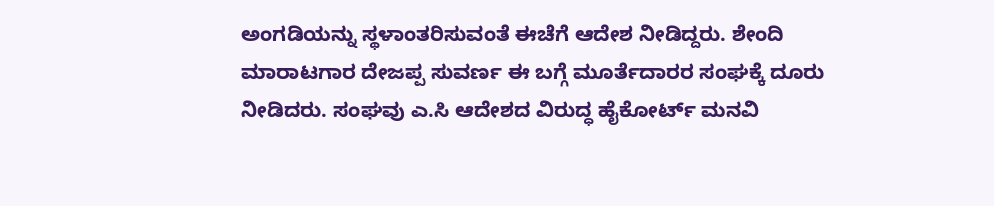ಅಂಗಡಿಯನ್ನು ಸ್ಥಳಾಂತರಿಸುವಂತೆ ಈಚೆಗೆ ಆದೇಶ ನೀಡಿದ್ದರು. ಶೇಂದಿ ಮಾರಾಟಗಾರ ದೇಜಪ್ಪ ಸುವರ್ಣ ಈ ಬಗ್ಗೆ ಮೂರ್ತೆದಾರರ ಸಂಘಕ್ಕೆ ದೂರು ನೀಡಿದರು. ಸಂಘವು ಎ.ಸಿ ಆದೇಶದ ವಿರುದ್ಧ ಹೈಕೋರ್ಟ್ ಮನವಿ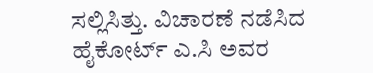ಸಲ್ಲಿಸಿತ್ತು. ವಿಚಾರಣೆ ನಡೆಸಿದ ಹೈಕೋರ್ಟ್ ಎ.ಸಿ ಅವರ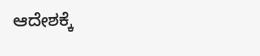ಆದೇಶಕ್ಕೆ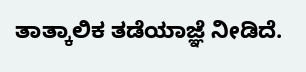ತಾತ್ಕಾಲಿಕ ತಡೆಯಾಜ್ಞೆ ನೀಡಿದೆ.